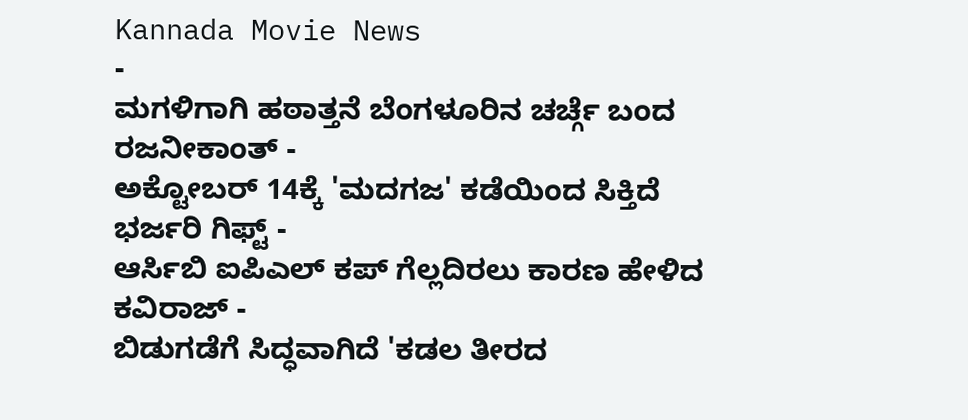Kannada Movie News
-
ಮಗಳಿಗಾಗಿ ಹಠಾತ್ತನೆ ಬೆಂಗಳೂರಿನ ಚರ್ಚ್ಗೆ ಬಂದ ರಜನೀಕಾಂತ್ -
ಅಕ್ಟೋಬರ್ 14ಕ್ಕೆ 'ಮದಗಜ' ಕಡೆಯಿಂದ ಸಿಕ್ತಿದೆ ಭರ್ಜರಿ ಗಿಫ್ಟ್ -
ಆರ್ಸಿಬಿ ಐಪಿಎಲ್ ಕಪ್ ಗೆಲ್ಲದಿರಲು ಕಾರಣ ಹೇಳಿದ ಕವಿರಾಜ್ -
ಬಿಡುಗಡೆಗೆ ಸಿದ್ಧವಾಗಿದೆ 'ಕಡಲ ತೀರದ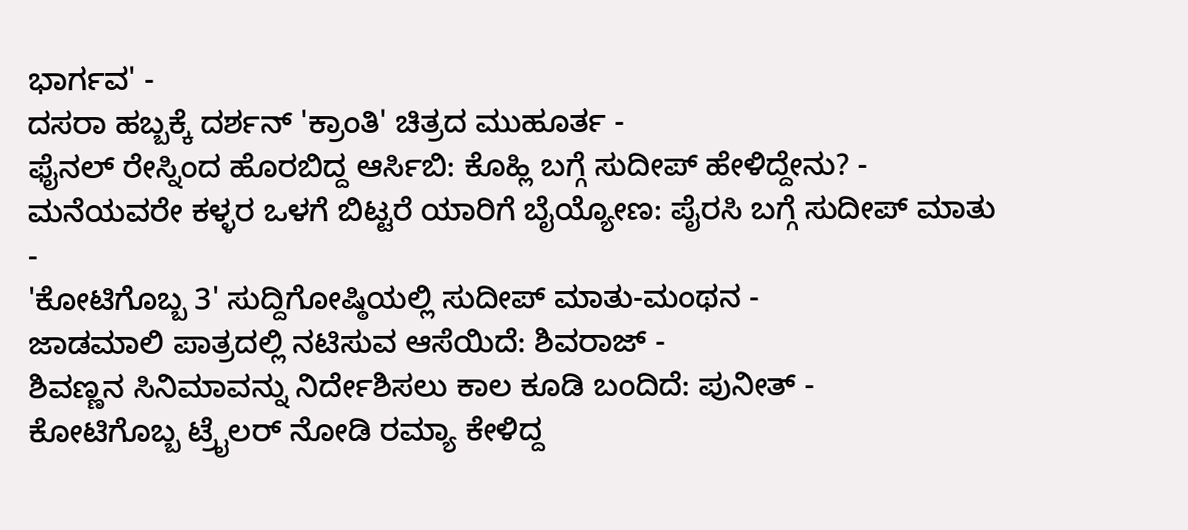ಭಾರ್ಗವ' -
ದಸರಾ ಹಬ್ಬಕ್ಕೆ ದರ್ಶನ್ 'ಕ್ರಾಂತಿ' ಚಿತ್ರದ ಮುಹೂರ್ತ -
ಫೈನಲ್ ರೇಸ್ನಿಂದ ಹೊರಬಿದ್ದ ಆರ್ಸಿಬಿ: ಕೊಹ್ಲಿ ಬಗ್ಗೆ ಸುದೀಪ್ ಹೇಳಿದ್ದೇನು? -
ಮನೆಯವರೇ ಕಳ್ಳರ ಒಳಗೆ ಬಿಟ್ಟರೆ ಯಾರಿಗೆ ಬೈಯ್ಯೋಣ: ಪೈರಸಿ ಬಗ್ಗೆ ಸುದೀಪ್ ಮಾತು -
'ಕೋಟಿಗೊಬ್ಬ 3' ಸುದ್ದಿಗೋಷ್ಠಿಯಲ್ಲಿ ಸುದೀಪ್ ಮಾತು-ಮಂಥನ -
ಜಾಡಮಾಲಿ ಪಾತ್ರದಲ್ಲಿ ನಟಿಸುವ ಆಸೆಯಿದೆ: ಶಿವರಾಜ್ -
ಶಿವಣ್ಣನ ಸಿನಿಮಾವನ್ನು ನಿರ್ದೇಶಿಸಲು ಕಾಲ ಕೂಡಿ ಬಂದಿದೆ: ಪುನೀತ್ -
ಕೋಟಿಗೊಬ್ಬ ಟ್ರೈಲರ್ ನೋಡಿ ರಮ್ಯಾ ಕೇಳಿದ್ದ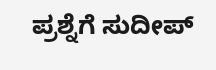ಪ್ರಶ್ನೆಗೆ ಸುದೀಪ್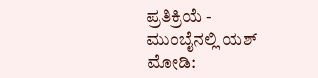ಪ್ರತಿಕ್ರಿಯೆ -
ಮುಂಬೈನಲ್ಲಿ ಯಶ್ ಮೋಡಿ: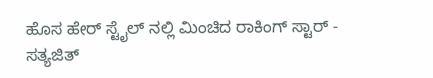ಹೊಸ ಹೇರ್ ಸ್ಟೈಲ್ ನಲ್ಲಿ ಮಿಂಚಿದ ರಾಕಿಂಗ್ ಸ್ಟಾರ್ -
ಸತ್ಯಜಿತ್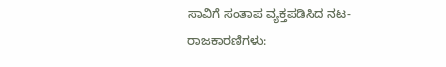ಸಾವಿಗೆ ಸಂತಾಪ ವ್ಯಕ್ತಪಡಿಸಿದ ನಟ-ರಾಜಕಾರಣಿಗಳು: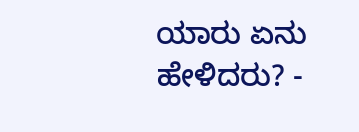ಯಾರು ಏನು ಹೇಳಿದರು? -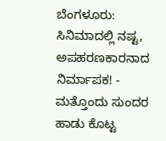ಬೆಂಗಳೂರು: ಸಿನಿಮಾದಲ್ಲಿ ನಷ್ಟ, ಅಪಹರಣಕಾರನಾದ ನಿರ್ಮಾಪಕ! -
ಮತ್ತೊಂದು ಸುಂದರ ಹಾಡು ಕೊಟ್ಟ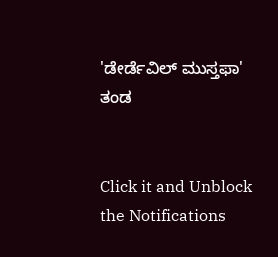'ಡೇರ್ಡೆವಿಲ್ ಮುಸ್ತಫಾ' ತಂಡ


Click it and Unblock the Notifications